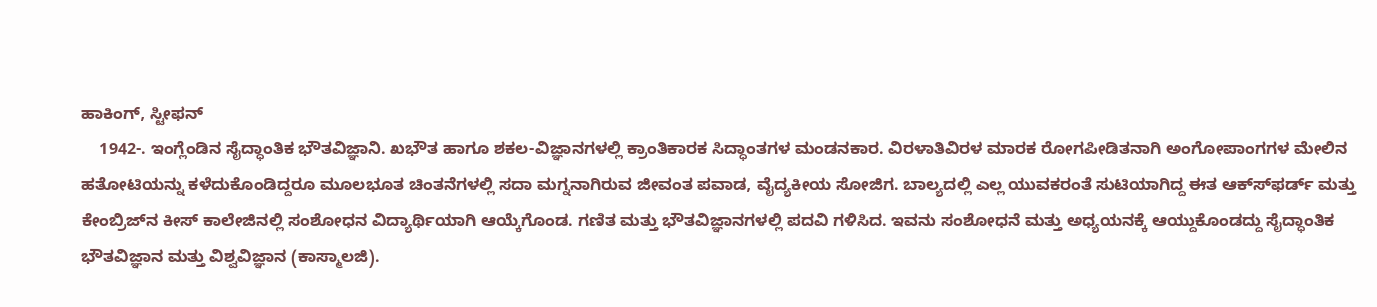ಹಾಕಿಂಗ್, ಸ್ಟೀಫನ್
    1942-. ಇಂಗ್ಲೆಂಡಿನ ಸೈದ್ಧಾಂತಿಕ ಭೌತವಿಜ್ಞಾನಿ. ಖಭೌತ ಹಾಗೂ ಶಕಲ-ವಿಜ್ಞಾನಗಳಲ್ಲಿ ಕ್ರಾಂತಿಕಾರಕ ಸಿದ್ಧಾಂತಗಳ ಮಂಡನಕಾರ. ವಿರಳಾತಿವಿರಳ ಮಾರಕ ರೋಗಪೀಡಿತನಾಗಿ ಅಂಗೋಪಾಂಗಗಳ ಮೇಲಿನ ಹತೋಟಿಯನ್ನು ಕಳೆದುಕೊಂಡಿದ್ದರೂ ಮೂಲಭೂತ ಚಿಂತನೆಗಳಲ್ಲಿ ಸದಾ ಮಗ್ನನಾಗಿರುವ ಜೀವಂತ ಪವಾಡ, ವೈದ್ಯಕೀಯ ಸೋಜಿಗ. ಬಾಲ್ಯದಲ್ಲಿ ಎಲ್ಲ ಯುವಕರಂತೆ ಸುಟಿಯಾಗಿದ್ದ ಈತ ಆಕ್ಸ್‍ಫರ್ಡ್ ಮತ್ತು ಕೇಂಬ್ರಿಜ್‍ನ ಕೀಸ್ ಕಾಲೇಜಿನಲ್ಲಿ ಸಂಶೋಧನ ವಿದ್ಯಾರ್ಥಿಯಾಗಿ ಆಯ್ಕೆಗೊಂಡ. ಗಣಿತ ಮತ್ತು ಭೌತವಿಜ್ಞಾನಗಳಲ್ಲಿ ಪದವಿ ಗಳಿಸಿದ. ಇವನು ಸಂಶೋಧನೆ ಮತ್ತು ಅಧ್ಯಯನಕ್ಕೆ ಆಯ್ದುಕೊಂಡದ್ದು ಸೈದ್ಧಾಂತಿಕ ಭೌತವಿಜ್ಞಾನ ಮತ್ತು ವಿಶ್ವವಿಜ್ಞಾನ (ಕಾಸ್ಮಾಲಜಿ).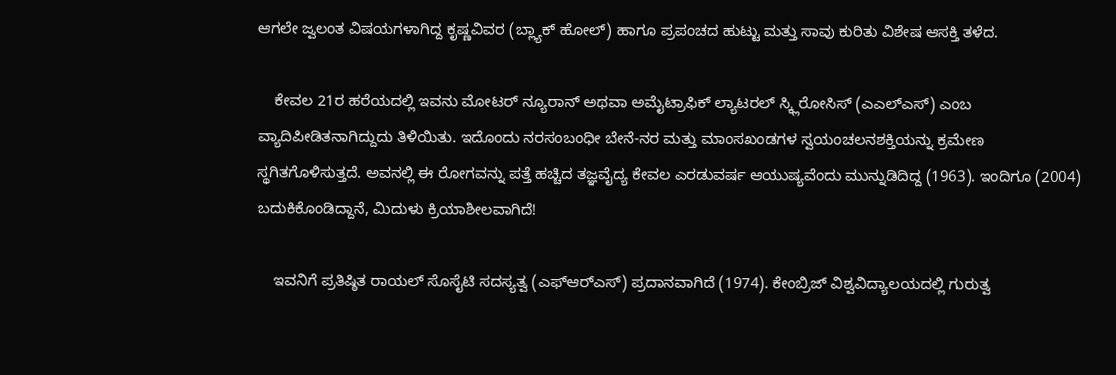ಆಗಲೇ ಜ್ವಲಂತ ವಿಷಯಗಳಾಗಿದ್ದ ಕೃಷ್ಣವಿವರ (ಬ್ಲ್ಯಾಕ್ ಹೋಲ್) ಹಾಗೂ ಪ್ರಪಂಚದ ಹುಟ್ಟು ಮತ್ತು ಸಾವು ಕುರಿತು ವಿಶೇಷ ಆಸಕ್ತಿ ತಳೆದ.

    ಕೇವಲ 21ರ ಹರೆಯದಲ್ಲಿ ಇವನು ಮೋಟರ್ ನ್ಯೂರಾನ್ ಅಥವಾ ಅಮೈಟ್ರಾಫಿಕ್ ಲ್ಯಾಟರಲ್ ಸ್ಕ್ಲಿರೋಸಿಸ್ (ಎಎಲ್‍ಎಸ್) ಎಂಬ ವ್ಯಾದಿಪೀಡಿತನಾಗಿದ್ದುದು ತಿಳಿಯಿತು. ಇದೊಂದು ನರಸಂಬಂಧೀ ಬೇನೆ-ನರ ಮತ್ತು ಮಾಂಸಖಂಡಗಳ ಸ್ವಯಂಚಲನಶಕ್ತಿಯನ್ನು ಕ್ರಮೇಣ ಸ್ಥಗಿತಗೊಳಿಸುತ್ತದೆ. ಅವನಲ್ಲಿ ಈ ರೋಗವನ್ನು ಪತ್ತೆ ಹಚ್ಚಿದ ತಜ್ಞವೈದ್ಯ ಕೇವಲ ಎರಡುವರ್ಷ ಆಯುಷ್ಯವೆಂದು ಮುನ್ನುಡಿದಿದ್ದ (1963). ಇಂದಿಗೂ (2004) ಬದುಕಿಕೊಂಡಿದ್ದಾನೆ, ಮಿದುಳು ಕ್ರಿಯಾಶೀಲವಾಗಿದೆ!

    ಇವನಿಗೆ ಪ್ರತಿಷ್ಠಿತ ರಾಯಲ್ ಸೊಸೈಟಿ ಸದಸ್ಯತ್ವ (ಎಫ್‍ಆರ್‍ಎಸ್) ಪ್ರದಾನವಾಗಿದೆ (1974). ಕೇಂಬ್ರಿಜ್ ವಿಶ್ವವಿದ್ಯಾಲಯದಲ್ಲಿ ಗುರುತ್ವ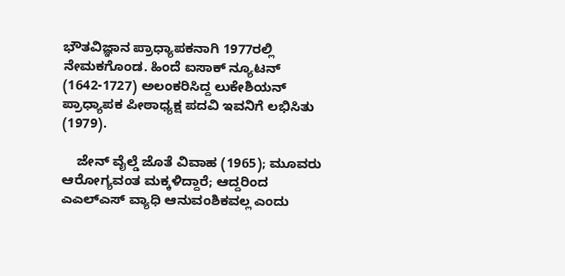ಭೌತವಿಜ್ಞಾನ ಪ್ರಾಧ್ಯಾಪಕನಾಗಿ 1977ರಲ್ಲಿ ನೇಮಕಗೊಂಡ. ಹಿಂದೆ ಐಸಾಕ್ ನ್ಯೂಟನ್ (1642-1727) ಅಲಂಕರಿಸಿದ್ದ ಲುಕೇಶಿಯನ್ ಪ್ರಾಧ್ಯಾಪಕ ಪೀಠಾಧ್ಯಕ್ಷ ಪದವಿ ಇವನಿಗೆ ಲಭಿಸಿತು (1979).

    ಜೇನ್ ವೈಲ್ಡೆ ಜೊತೆ ವಿವಾಹ (1965); ಮೂವರು ಆರೋಗ್ಯವಂತ ಮಕ್ಕಳಿದ್ದಾರೆ; ಆದ್ದರಿಂದ ಎಎಲ್‍ಎಸ್ ವ್ಯಾಧಿ ಆನುವಂಶಿಕವಲ್ಲ ಎಂದು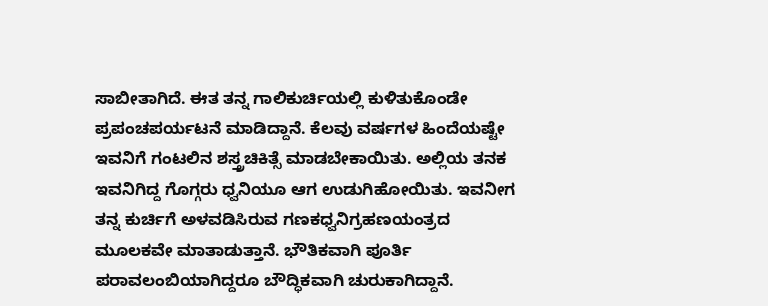ಸಾಬೀತಾಗಿದೆ. ಈತ ತನ್ನ ಗಾಲಿಕುರ್ಚಿಯಲ್ಲಿ ಕುಳಿತುಕೊಂಡೇ ಪ್ರಪಂಚಪರ್ಯಟನೆ ಮಾಡಿದ್ದಾನೆ. ಕೆಲವು ವರ್ಷಗಳ ಹಿಂದೆಯಷ್ಟೇ ಇವನಿಗೆ ಗಂಟಲಿನ ಶಸ್ತ್ರಚಿಕಿತ್ಸೆ ಮಾಡಬೇಕಾಯಿತು. ಅಲ್ಲಿಯ ತನಕ ಇವನಿಗಿದ್ದ ಗೊಗ್ಗರು ಧ್ವನಿಯೂ ಆಗ ಉಡುಗಿಹೋಯಿತು. ಇವನೀಗ ತನ್ನ ಕುರ್ಚಿಗೆ ಅಳವಡಿಸಿರುವ ಗಣಕಧ್ವನಿಗ್ರಹಣಯಂತ್ರದ ಮೂಲಕವೇ ಮಾತಾಡುತ್ತಾನೆ. ಭೌತಿಕವಾಗಿ ಪೂರ್ತಿ ಪರಾವಲಂಬಿಯಾಗಿದ್ದರೂ ಬೌದ್ಧಿಕವಾಗಿ ಚುರುಕಾಗಿದ್ದಾನೆ.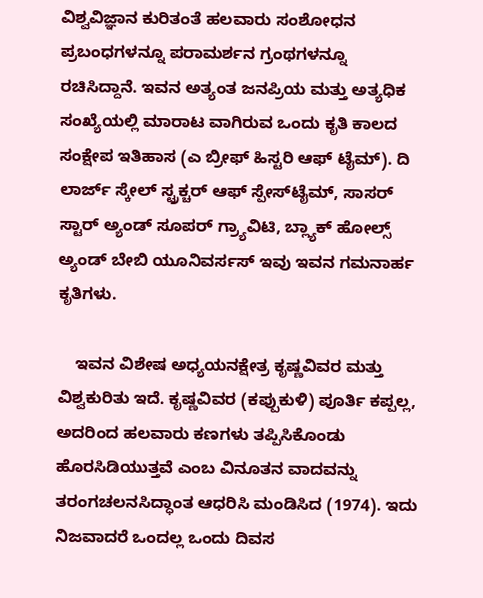ವಿಶ್ವವಿಜ್ಞಾನ ಕುರಿತಂತೆ ಹಲವಾರು ಸಂಶೋಧನ ಪ್ರಬಂಧಗಳನ್ನೂ ಪರಾಮರ್ಶನ ಗ್ರಂಥಗಳನ್ನೂ ರಚಿಸಿದ್ದಾನೆ. ಇವನ ಅತ್ಯಂತ ಜನಪ್ರಿಯ ಮತ್ತು ಅತ್ಯಧಿಕ ಸಂಖ್ಯೆಯಲ್ಲಿ ಮಾರಾಟ ವಾಗಿರುವ ಒಂದು ಕೃತಿ ಕಾಲದ ಸಂಕ್ಷೇಪ ಇತಿಹಾಸ (ಎ ಬ್ರೀಫ್ ಹಿಸ್ಟರಿ ಆಫ್ ಟೈಮ್). ದಿ ಲಾರ್ಜ್ ಸ್ಕೇಲ್ ಸ್ಟ್ರಕ್ಚರ್ ಆಫ್ ಸ್ಪೇಸ್‍ಟೈಮ್, ಸಾಸರ್ ಸ್ಟಾರ್ ಅ್ಯಂಡ್ ಸೂಪರ್ ಗ್ರ್ಯಾವಿಟಿ, ಬ್ಲ್ಯಾಕ್ ಹೋಲ್ಸ್ ಅ್ಯಂಡ್ ಬೇಬಿ ಯೂನಿವರ್ಸಸ್ ಇವು ಇವನ ಗಮನಾರ್ಹ ಕೃತಿಗಳು.

    ಇವನ ವಿಶೇಷ ಅಧ್ಯಯನಕ್ಷೇತ್ರ ಕೃಷ್ಣವಿವರ ಮತ್ತು ವಿಶ್ವಕುರಿತು ಇದೆ. ಕೃಷ್ಣವಿವರ (ಕಪ್ಪುಕುಳಿ) ಪೂರ್ತಿ ಕಪ್ಪಲ್ಲ, ಅದರಿಂದ ಹಲವಾರು ಕಣಗಳು ತಪ್ಪಿಸಿಕೊಂಡು ಹೊರಸಿಡಿಯುತ್ತವೆ ಎಂಬ ವಿನೂತನ ವಾದವನ್ನು ತರಂಗಚಲನಸಿದ್ಧಾಂತ ಆಧರಿಸಿ ಮಂಡಿಸಿದ (1974). ಇದು ನಿಜವಾದರೆ ಒಂದಲ್ಲ ಒಂದು ದಿವಸ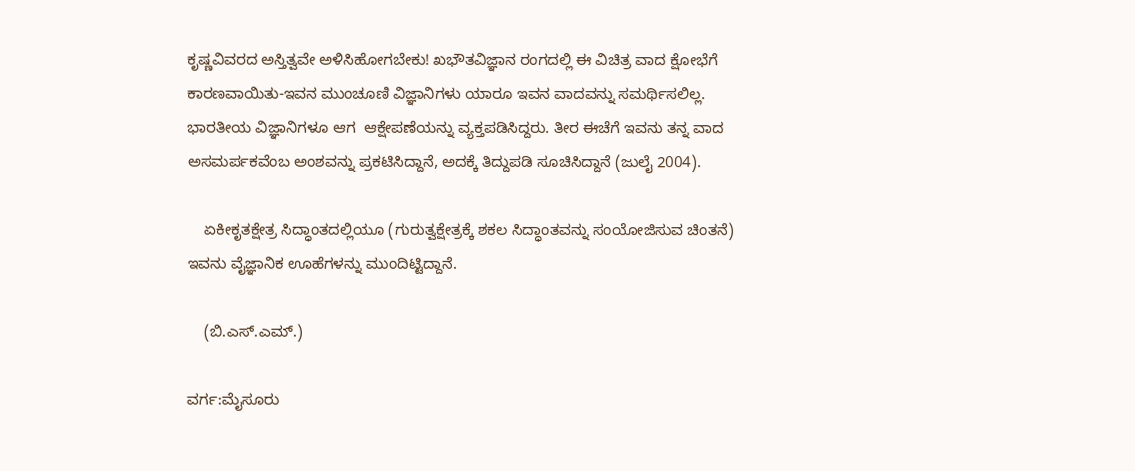ಕೃಷ್ಣವಿವರದ ಅಸ್ತಿತ್ವವೇ ಅಳಿಸಿಹೋಗಬೇಕು! ಖಭೌತವಿಜ್ಞಾನ ರಂಗದಲ್ಲಿ ಈ ವಿಚಿತ್ರ ವಾದ ಕ್ಷೋಭೆಗೆ ಕಾರಣವಾಯಿತು-ಇವನ ಮುಂಚೂಣಿ ವಿಜ್ಞಾನಿಗಳು ಯಾರೂ ಇವನ ವಾದವನ್ನು ಸಮರ್ಥಿಸಲಿಲ್ಲ. ಭಾರತೀಯ ವಿಜ್ಞಾನಿಗಳೂ ಆಗ  ಆಕ್ಷೇಪಣೆಯನ್ನು ವ್ಯಕ್ತಪಡಿಸಿದ್ದರು. ತೀರ ಈಚೆಗೆ ಇವನು ತನ್ನ ವಾದ ಅಸಮರ್ಪಕವೆಂಬ ಅಂಶವನ್ನು ಪ್ರಕಟಿಸಿದ್ದಾನೆ, ಅದಕ್ಕೆ ತಿದ್ದುಪಡಿ ಸೂಚಿಸಿದ್ದಾನೆ (ಜುಲೈ 2004).

    ಏಕೀಕೃತಕ್ಷೇತ್ರ ಸಿದ್ಧಾಂತದಲ್ಲಿಯೂ (ಗುರುತ್ವಕ್ಷೇತ್ರಕ್ಕೆ ಶಕಲ ಸಿದ್ಧಾಂತವನ್ನು ಸಂಯೋಜಿಸುವ ಚಿಂತನೆ) ಇವನು ವೈಜ್ಞಾನಿಕ ಊಹೆಗಳನ್ನು ಮುಂದಿಟ್ಟಿದ್ದಾನೆ.

    (ಬಿ.ಎಸ್.ಎಮ್.)

ವರ್ಗ:ಮೈಸೂರು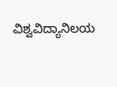ವಿಶ್ವವಿದ್ಯಾನಿಲಯ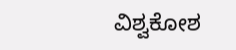ವಿಶ್ವಕೋಶ